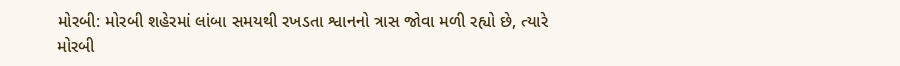મોરબી: મોરબી શહેરમાં લાંબા સમયથી રખડતા શ્વાનનો ત્રાસ જોવા મળી રહ્યો છે, ત્યારે મોરબી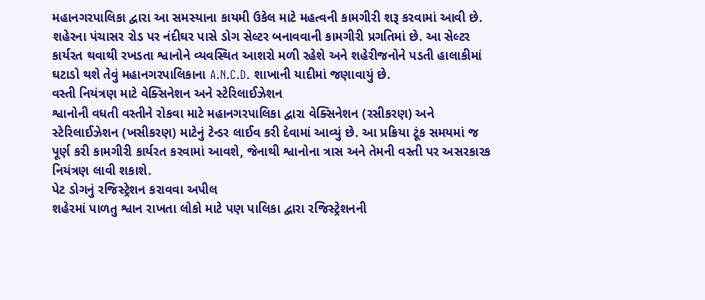મહાનગરપાલિકા દ્વારા આ સમસ્યાના કાયમી ઉકેલ માટે મહત્વની કામગીરી શરૂ કરવામાં આવી છે. શહેરના પંચાસર રોડ પર નંદીઘર પાસે ડોગ સેલ્ટર બનાવવાની કામગીરી પ્રગતિમાં છે. આ સેલ્ટર કાર્યરત થવાથી રખડતા શ્વાનોને વ્યવસ્થિત આશરો મળી રહેશે અને શહેરીજનોને પડતી હાલાકીમાં ઘટાડો થશે તેવું મહાનગરપાલિકાના A.N.C.D. શાખાની યાદીમાં જણાવાયું છે.
વસ્તી નિયંત્રણ માટે વેક્સિનેશન અને સ્ટેરિલાઈઝેશન
શ્વાનોની વધતી વસ્તીને રોકવા માટે મહાનગરપાલિકા દ્વારા વેક્સિનેશન (રસીકરણ) અને સ્ટેરિલાઈઝેશન (ખસીકરણ) માટેનું ટેન્ડર લાઈવ કરી દેવામાં આવ્યું છે. આ પ્રક્રિયા ટૂંક સમયમાં જ પૂર્ણ કરી કામગીરી કાર્યરત કરવામાં આવશે, જેનાથી શ્વાનોના ત્રાસ અને તેમની વસ્તી પર અસરકારક નિયંત્રણ લાવી શકાશે.
પેટ ડોગનું રજિસ્ટ્રેશન કરાવવા અપીલ
શહેરમાં પાળતુ શ્વાન રાખતા લોકો માટે પણ પાલિકા દ્વારા રજિસ્ટ્રેશનની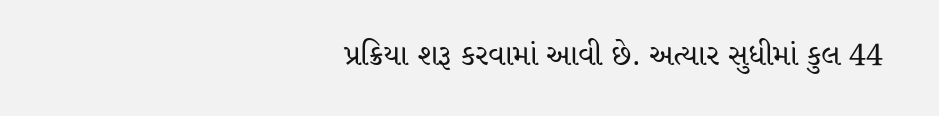પ્રક્રિયા શરૂ કરવામાં આવી છે. અત્યાર સુધીમાં કુલ 44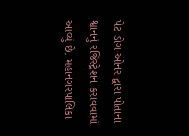પેટ ડોગ ઓનર દ્વારા પોતાના શ્વાનનું રજિસ્ટ્રેશન કરાવવામાં આવ્યું છે. મહાનગરપાલિકા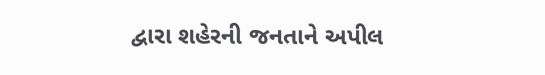દ્વારા શહેરની જનતાને અપીલ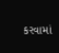કરવામાં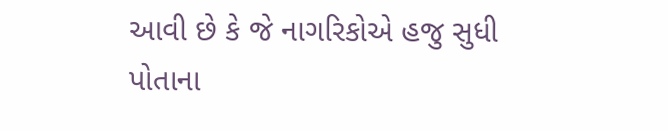આવી છે કે જે નાગરિકોએ હજુ સુધી પોતાના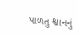પાળતુ શ્વાનનું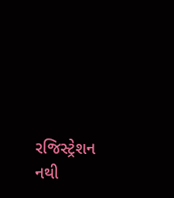રજિસ્ટ્રેશન નથી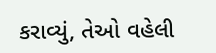કરાવ્યું, તેઓ વહેલી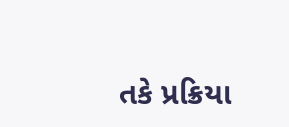તકે પ્રક્રિયા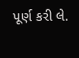પૂર્ણ કરી લે.